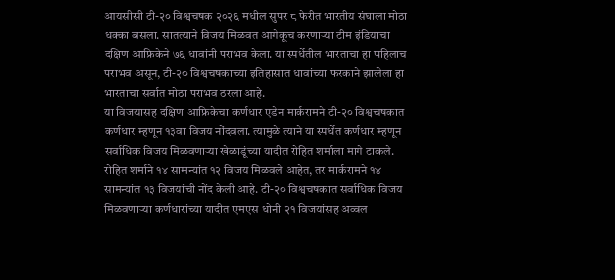आयसीसी टी-२० विश्वचषक २०२६ मधील सुपर ८ फेरीत भारतीय संघाला मोठा धक्का बसला. सातत्याने विजय मिळवत आगेकूच करणाऱ्या टीम इंडियाचा दक्षिण आफ्रिकेने ७६ धावांनी पराभव केला. या स्पर्धेतील भारताचा हा पहिलाच पराभव असून, टी-२० विश्वचषकाच्या इतिहासात धावांच्या फरकाने झालेला हा भारताचा सर्वात मोठा पराभव ठरला आहे.
या विजयासह दक्षिण आफ्रिकेचा कर्णधार एडेन मार्करामने टी-२० विश्वचषकात कर्णधार म्हणून १३वा विजय नोंदवला. त्यामुळे त्याने या स्पर्धेत कर्णधार म्हणून सर्वाधिक विजय मिळवणाऱ्या खेळाडूंच्या यादीत रोहित शर्माला मागे टाकले. रोहित शर्माने १४ सामन्यांत १२ विजय मिळवले आहेत, तर मार्करामने १४ सामन्यांत १३ विजयांची नोंद केली आहे. टी-२० विश्वचषकात सर्वाधिक विजय मिळवणाऱ्या कर्णधारांच्या यादीत एमएस धोनी २१ विजयांसह अव्वल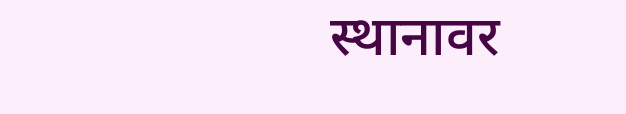स्थानावर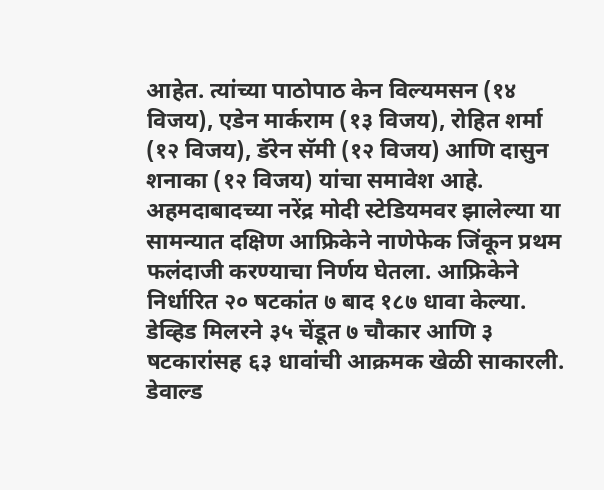आहेत. त्यांच्या पाठोपाठ केन विल्यमसन (१४ विजय), एडेन मार्कराम (१३ विजय), रोहित शर्मा (१२ विजय), डॅरेन सॅमी (१२ विजय) आणि दासुन शनाका (१२ विजय) यांचा समावेश आहे.
अहमदाबादच्या नरेंद्र मोदी स्टेडियमवर झालेल्या या सामन्यात दक्षिण आफ्रिकेने नाणेफेक जिंकून प्रथम फलंदाजी करण्याचा निर्णय घेतला. आफ्रिकेने निर्धारित २० षटकांत ७ बाद १८७ धावा केल्या. डेव्हिड मिलरने ३५ चेंडूत ७ चौकार आणि ३ षटकारांसह ६३ धावांची आक्रमक खेळी साकारली. डेवाल्ड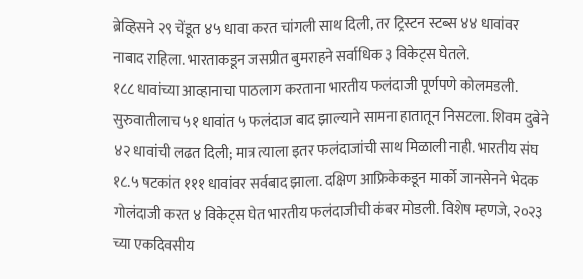ब्रेव्हिसने २९ चेंडूत ४५ धावा करत चांगली साथ दिली, तर ट्रिस्टन स्टब्स ४४ धावांवर नाबाद राहिला. भारताकडून जसप्रीत बुमराहने सर्वाधिक ३ विकेट्स घेतले.
१८८ धावांच्या आव्हानाचा पाठलाग करताना भारतीय फलंदाजी पूर्णपणे कोलमडली. सुरुवातीलाच ५१ धावांत ५ फलंदाज बाद झाल्याने सामना हातातून निसटला. शिवम दुबेने ४२ धावांची लढत दिली; मात्र त्याला इतर फलंदाजांची साथ मिळाली नाही. भारतीय संघ १८.५ षटकांत १११ धावांवर सर्वबाद झाला. दक्षिण आफ्रिकेकडून मार्को जानसेनने भेदक गोलंदाजी करत ४ विकेट्स घेत भारतीय फलंदाजीची कंबर मोडली. विशेष म्हणजे, २०२३ च्या एकदिवसीय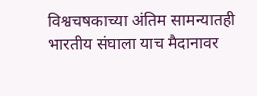विश्वचषकाच्या अंतिम सामन्यातही भारतीय संघाला याच मैदानावर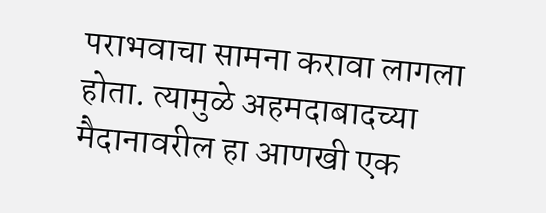पराभवाचा सामना करावा लागला होता. त्यामुळे अहमदाबादच्या मैदानावरील हा आणखी एक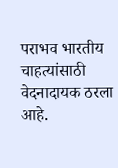पराभव भारतीय चाहत्यांसाठी वेदनादायक ठरला आहे.